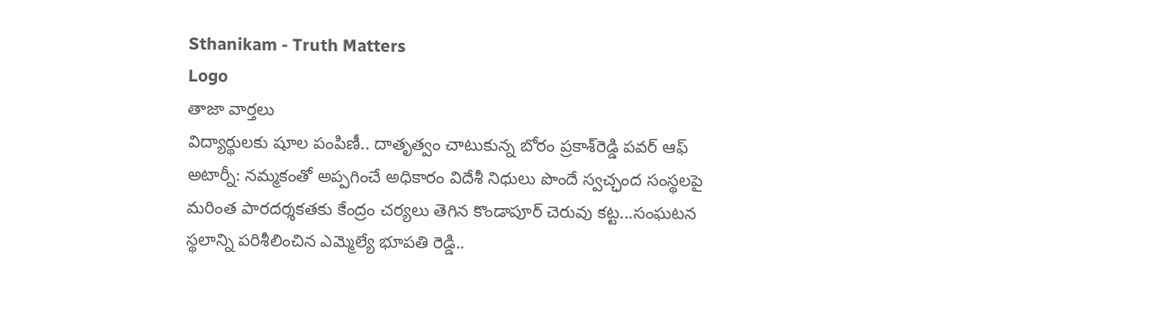Sthanikam - Truth Matters
Logo
తాజా వార్తలు
విద్యార్థులకు షూల పంపిణీ.. దాతృత్వం చాటుకున్న బోరం ప్రకాశ్‌రెడ్డి పవర్ ఆఫ్ అటార్నీ: నమ్మకంతో అప్పగించే అధికారం విదేశీ నిధులు పొందే స్వచ్ఛంద సంస్థలపై మరింత పారదర్శకతకు కేంద్రం చర్యలు తెగిన కొండాపూర్ చెరువు కట్ట...సంఘటన స్థలాన్ని పరిశీలించిన ఎమ్మెల్యే భూపతి రెడ్డి..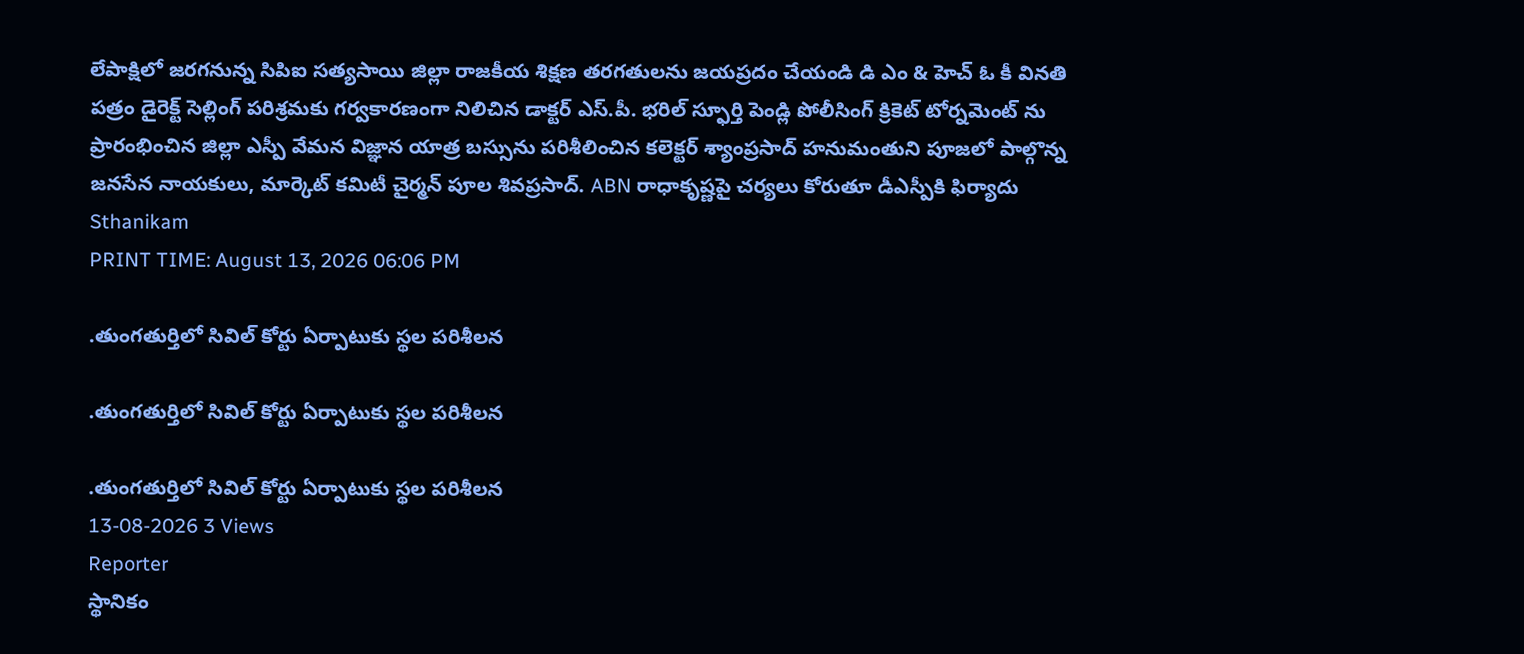లేపాక్షిలో జరగనున్న సిపిఐ సత్యసాయి జిల్లా రాజకీయ శిక్షణ తరగతులను జయప్రదం చేయండి డి ఎం & హెచ్ ఓ కీ వినతి పత్రం డైరెక్ట్ సెల్లింగ్ పరిశ్రమకు గర్వకారణంగా నిలిచిన డాక్టర్ ఎస్.పీ. భరిల్ స్ఫూర్తి పెండ్లి పోలీసింగ్ క్రికెట్ టోర్నమెంట్ ను ప్రారంభించిన జిల్లా ఎస్పీ వేమన విజ్ఞాన యాత్ర బస్సును పరిశీలించిన కలెక్టర్ శ్యాంప్రసాద్ హనుమంతుని పూజలో పాల్గొన్న జనసేన నాయకులు, మార్కెట్ కమిటీ చైర్మన్ పూల శివప్రసాద్. ABN రాధాకృష్ణపై చర్యలు కోరుతూ డీఎస్పీకి ఫిర్యాదు
Sthanikam
PRINT TIME: August 13, 2026 06:06 PM

.తుంగతుర్తిలో సివిల్ కోర్టు ఏర్పాటుకు స్థల పరిశీలన

.తుంగతుర్తిలో సివిల్ కోర్టు ఏర్పాటుకు స్థల పరిశీలన

.తుంగతుర్తిలో సివిల్ కోర్టు ఏర్పాటుకు స్థల పరిశీలన
13-08-2026 3 Views
Reporter
స్థానికం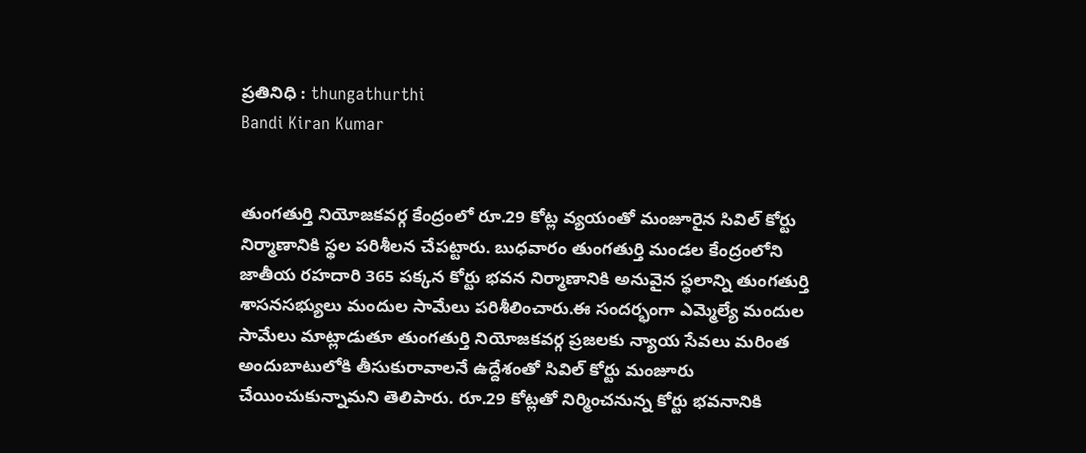ప్రతినిధి : thungathurthi
Bandi Kiran Kumar


తుంగతుర్తి నియోజకవర్గ కేంద్రంలో రూ.29 కోట్ల వ్యయంతో మంజూరైన సివిల్ కోర్టు నిర్మాణానికి స్థల పరిశీలన చేపట్టారు. బుధవారం తుంగతుర్తి మండల కేంద్రంలోని జాతీయ రహదారి 365 పక్కన కోర్టు భవన నిర్మాణానికి అనువైన స్థలాన్ని తుంగతుర్తి శాసనసభ్యులు మందుల సామేలు పరిశీలించారు.ఈ సందర్భంగా ఎమ్మెల్యే మందుల సామేలు మాట్లాడుతూ తుంగతుర్తి నియోజకవర్గ ప్రజలకు న్యాయ సేవలు మరింత అందుబాటులోకి తీసుకురావాలనే ఉద్దేశంతో సివిల్ కోర్టు మంజూరు చేయించుకున్నామని తెలిపారు. రూ.29 కోట్లతో నిర్మించనున్న కోర్టు భవనానికి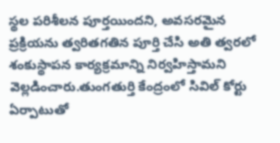స్థల పరిశీలన పూర్తయిందని, అవసరమైన ప్రక్రియను త్వరితగతిన పూర్తి చేసి అతి త్వరలో శంకుస్థాపన కార్యక్రమాన్ని నిర్వహిస్తామని వెల్లడించారు.తుంగతుర్తి కేంద్రంలో సివిల్ కోర్టు ఏర్పాటుతో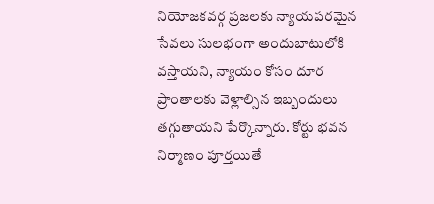నియోజకవర్గ ప్రజలకు న్యాయపరమైన సేవలు సులభంగా అందుబాటులోకి వస్తాయని, న్యాయం కోసం దూర ప్రాంతాలకు వెళ్లాల్సిన ఇబ్బందులు తగ్గుతాయని పేర్కొన్నారు. కోర్టు భవన నిర్మాణం పూర్తయితే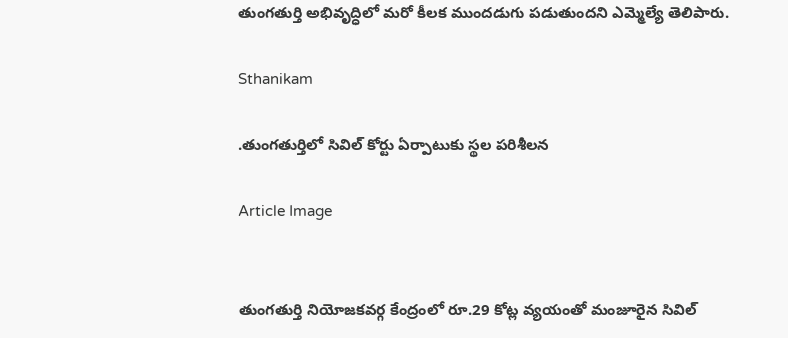తుంగతుర్తి అభివృద్ధిలో మరో కీలక ముందడుగు పడుతుందని ఎమ్మెల్యే తెలిపారు.

Sthanikam

.తుంగతుర్తిలో సివిల్ కోర్టు ఏర్పాటుకు స్థల పరిశీలన

Article Image


తుంగతుర్తి నియోజకవర్గ కేంద్రంలో రూ.29 కోట్ల వ్యయంతో మంజూరైన సివిల్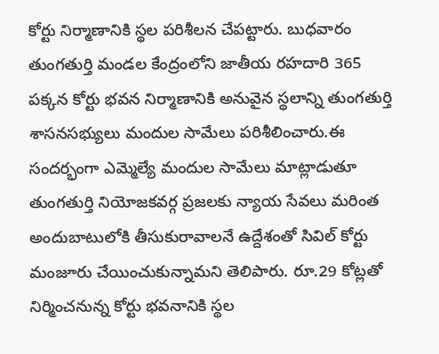కోర్టు నిర్మాణానికి స్థల పరిశీలన చేపట్టారు. బుధవారం తుంగతుర్తి మండల కేంద్రంలోని జాతీయ రహదారి 365 పక్కన కోర్టు భవన నిర్మాణానికి అనువైన స్థలాన్ని తుంగతుర్తి శాసనసభ్యులు మందుల సామేలు పరిశీలించారు.ఈ సందర్భంగా ఎమ్మెల్యే మందుల సామేలు మాట్లాడుతూ తుంగతుర్తి నియోజకవర్గ ప్రజలకు న్యాయ సేవలు మరింత అందుబాటులోకి తీసుకురావాలనే ఉద్దేశంతో సివిల్ కోర్టు మంజూరు చేయించుకున్నామని తెలిపారు. రూ.29 కోట్లతో నిర్మించనున్న కోర్టు భవనానికి స్థల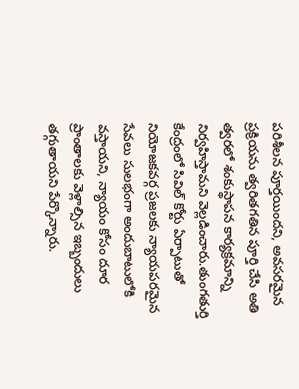పరిశీలన పూర్తయిందని, అవసరమైన ప్రక్రియను త్వరితగతిన పూర్తి చేసి అతి త్వరలో శంకుస్థాపన కార్యక్రమాన్ని నిర్వహిస్తామని వెల్లడించారు.తుంగతుర్తి కేంద్రంలో సివిల్ కోర్టు ఏర్పాటుతో నియోజకవర్గ ప్రజలకు న్యాయపరమైన సేవలు సులభంగా అందుబాటులోకి వస్తాయని, న్యాయం కోసం దూర ప్రాంతాలకు వెళ్లాల్సిన ఇబ్బందులు తగ్గుతాయని పేర్కొన్నారు.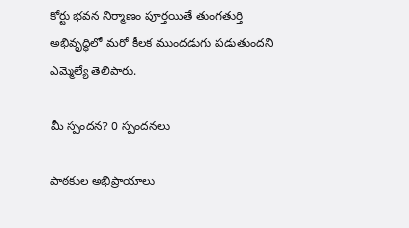కోర్టు భవన నిర్మాణం పూర్తయితే తుంగతుర్తి అభివృద్ధిలో మరో కీలక ముందడుగు పడుతుందని ఎమ్మెల్యే తెలిపారు.

మీ స్పందన? 0 స్పందనలు

పాఠకుల అభిప్రాయాలు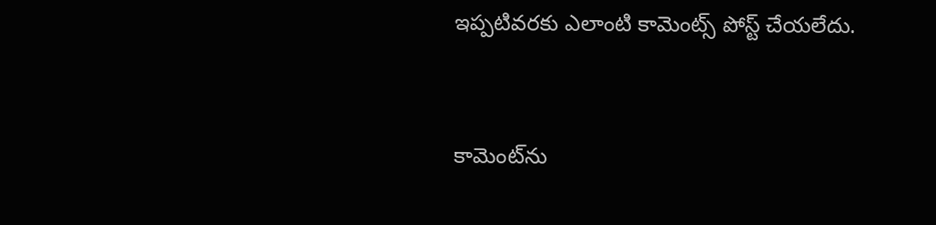ఇప్పటివరకు ఎలాంటి కామెంట్స్ పోస్ట్ చేయలేదు.


కామెంట్‌ను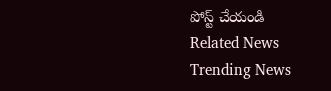పోస్ట్ చేయండి
Related News
Trending News